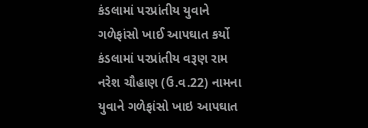કંડલામાં પરપ્રાંતીય યુવાને ગળેફાંસો ખાઈ આપઘાત કર્યો
કંડલામાં પરપ્રાંતીય વરૂણ રામ નરેશ ચૌહાણ (ઉ.વ.22) નામના યુવાને ગળેફાંસો ખાઇ આપઘાત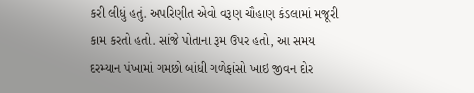કરી લીધું હતું. અપરિણીત એવો વરૂણ ચૌહાણ કંડલામાં મજૂરી કામ કરતો હતો. સાંજે પોતાના રૂમ ઉપર હતો, આ સમય દરમ્યાન પંખામાં ગમછો બાંધી ગળેફાંસો ખાઇ જીવન દોર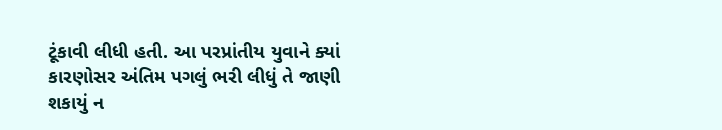ટૂંકાવી લીધી હતી. આ પરપ્રાંતીય યુવાને ક્યાં કારણોસર અંતિમ પગલું ભરી લીધું તે જાણી શકાયું ન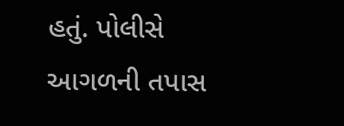હતું. પોલીસે આગળની તપાસ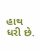હાથ ધરી છે.